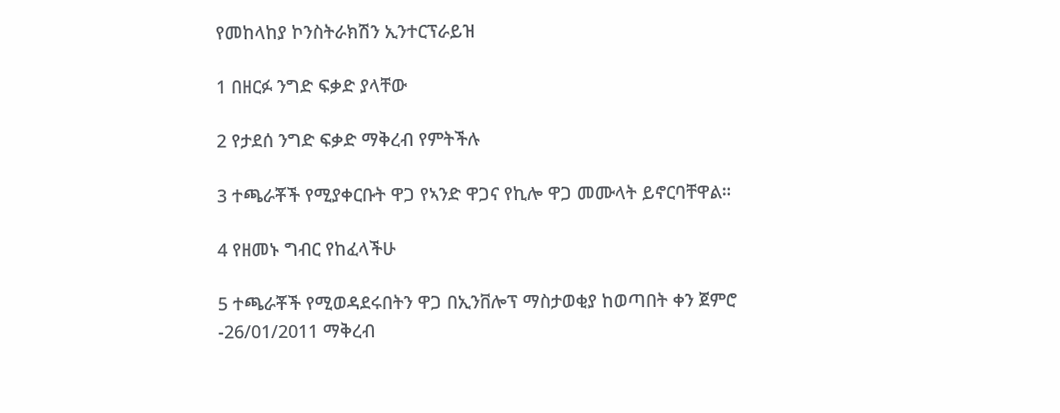የመከላከያ ኮንስትራክሽን ኢንተርፕራይዝ

1 በዘርፉ ንግድ ፍቃድ ያላቸው

2 የታደሰ ንግድ ፍቃድ ማቅረብ የምትችሉ

3 ተጫራቾች የሚያቀርቡት ዋጋ የኣንድ ዋጋና የኪሎ ዋጋ መሙላት ይኖርባቸዋል።

4 የዘመኑ ግብር የከፈላችሁ

5 ተጫራቾች የሚወዳደሩበትን ዋጋ በኢንቨሎፕ ማስታወቂያ ከወጣበት ቀን ጀምሮ -26/01/2011 ማቅረብ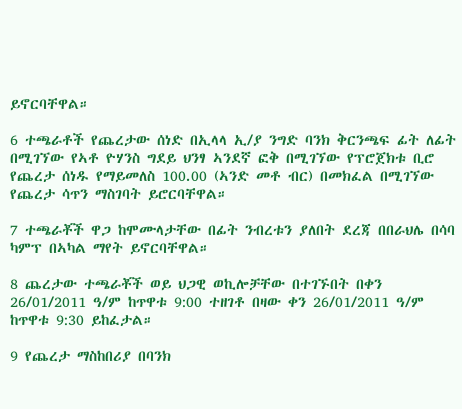ይኖርባቸዋል።

6 ተጫራቶች የጨረታው ሰነድ በኢላላ ኢ/ያ ንግድ ባንክ ቅርንጫፍ ፊት ለፊት በሚገኘው የኣቶ ዮሃንስ ግደይ ህንፃ ኣንደኛ ፎቅ በሚገኘው የፕሮጀክቱ ቢሮ የጨረታ ሰነዱ የማይመለስ 100.00 (ኣንድ መቶ ብር) በመክፈል በሚገኘው የጨረታ ሳጥን ማስገባት ይሮርባቸዋል።

7 ተጫራቾች ዋጋ ከሞሙላታቸው በፊት ንብረቱን ያለበት ደረጃ በበራህሌ በሳባ ካምፕ በኣካል ማየት ይኖርባቸዋል።

8 ጨረታው ተጫራቾች ወይ ህጋዊ ወኪሎቻቸው በተገኙበት በቀን 26/01/2011 ዓ/ም ከጥዋቱ 9:00 ተዘገቶ በዛው ቀን 26/01/2011 ዓ/ም ከጥዋቱ 9:30 ይከፈታል።

9 የጨረታ ማስከበሪያ በባንክ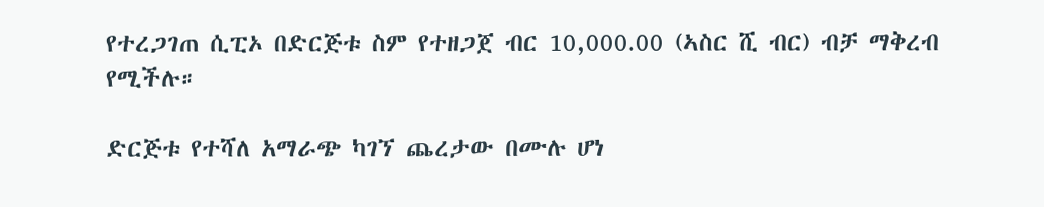የተረጋገጠ ሲፒኦ በድርጅቱ ስም የተዘጋጀ ብር 10,000.00 (ኣስር ሺ ብር) ብቻ ማቅረብ የሚችሉ።

ድርጅቱ የተሻለ አማራጭ ካገኘ ጨረታው በሙሉ ሆነ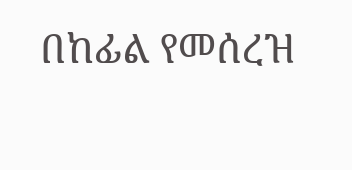በከፊል የመሰረዝ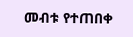መብቱ የተጠበቀ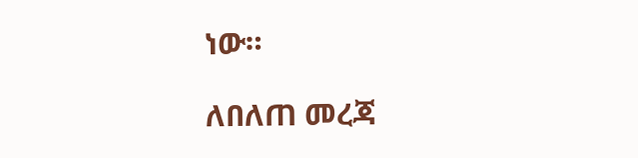ነው።

ለበለጠ መረጃ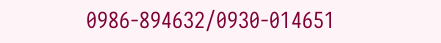0986-894632/0930-014651